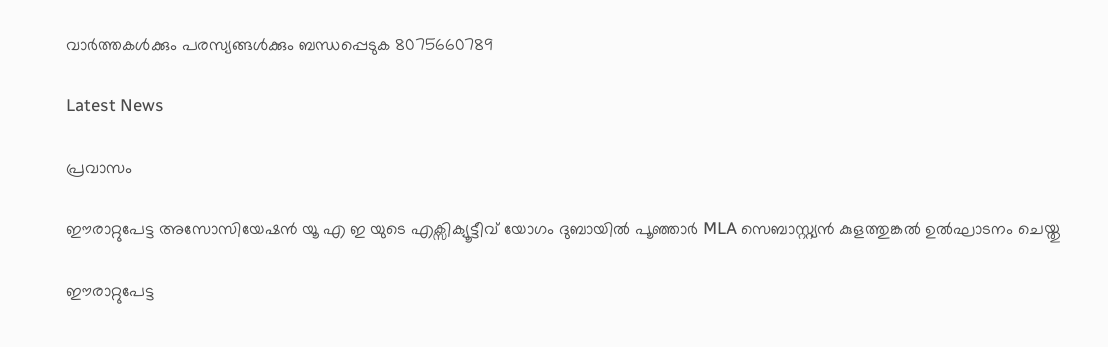വാർത്തകൾക്കും പരസ്യങ്ങൾക്കും ബന്ധപ്പെടുക 8075660789

Latest News

പ്രവാസം

ഈരാറ്റുപേട്ട അസോസിയേഷൻ യൂ എ ഇ യുടെ എക്സിക്യൂട്ടീവ് യോഗം ദുബായിൽ പൂഞ്ഞാർ MLA സെബാസ്റ്റ്യൻ കുളത്തുങ്കൽ ഉൽഘാടനം ചെയ്തു

ഈരാറ്റുപേട്ട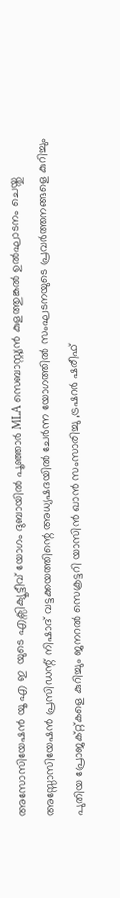അസോസിയേഷൻ യൂ എ ഇ  യുടെ എക്സിക്യൂട്ടീവ് യോഗം ദുബായിൽ പൂഞ്ഞാർ MLA സെബാസ്റ്റ്യൻ കുളത്തുങ്കൽ ഉൽഘാടനം ചെയ്തു അസ്സോസിയേഷൻ പ്രസിഡന്റ് നിഷാദ് വട്ടക്കയത്തിന്റെ അധ്യഷദയിൽ ചേർന്ന യോഗത്തിൽ സംഘടനയുടെ പ്രവർത്തനങ്ങളെ കുറിച്ചും പുതിയ പ്രോജക്റ്റ്കളെ കുറിച്ചും ജനറൽ സെക്രട്ടറി യാസിൻ ഖാൻ സംസാരിച്ചു ,ട്രഷറർ ഷരീഫ്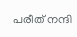പരീത് നന്ദി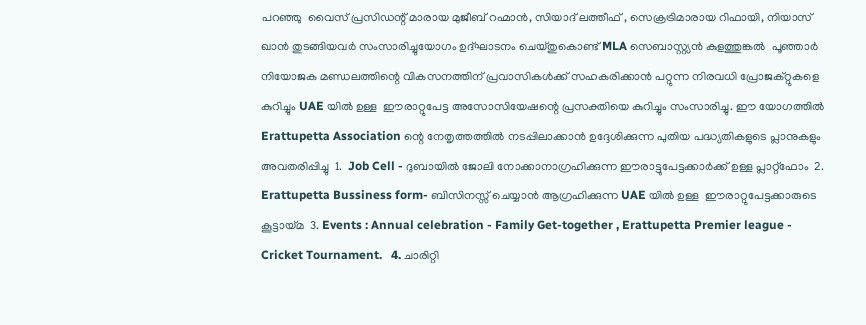പറഞ്ഞു  വൈസ് പ്രസിഡന്റ് മാരായ മുജീബ് റഹ്മാൻ, സിയാദ് ലത്തീഫ് , സെക്രട്രിമാരായ റിഫായി, നിയാസ് ഖാൻ തുടങ്ങിയവർ സംസാരിച്ചുയോഗം ഉദ്‌ഘാടനം ചെയ്തുകൊണ്ട് MLA സെബാസ്റ്റ്യൻ കുളത്തുങ്കൽ  പൂഞ്ഞാർ നിയോജക മണ്ഡലത്തിന്റെ വികസനത്തിന് പ്രവാസികൾക്ക് സഹകരിക്കാൻ പറ്റുന്ന നിരവധി പ്രോജക്റ്റുകളെ കുറിച്ചും UAE യിൽ ഉള്ള  ഈരാറ്റുപേട്ട അസോസിയേഷന്റെ പ്രസക്തിയെ കുറിച്ചും സംസാരിച്ചു. ഈ യോഗത്തിൽ Erattupetta Association ന്റെ നേതൃത്തത്തിൽ നടപ്പിലാക്കാൻ ഉദ്ദേശിക്കുന്ന പുതിയ പദ്ധ്യതികളുടെ പ്ലാനുകളും അവതരിപ്പിച്ചു  1.  Job Cell - ദുബായിൽ ജോലി നോക്കാനാഗ്രഹിക്കുന്ന ഈരാട്ടുപേട്ടക്കാർക്ക് ഉള്ള പ്ലാറ്റ്ഫോം  2. Erattupetta Bussiness form- ബിസിനസ്സ് ചെയ്യാൻ ആഗ്രഹിക്കുന്ന UAE യിൽ ഉള്ള  ഈരാറ്റുപേട്ടക്കാരുടെ കൂട്ടായ്മ  3. Events : Annual celebration - Family Get-together , Erattupetta Premier league - Cricket Tournament.   4. ചാരിറ്റി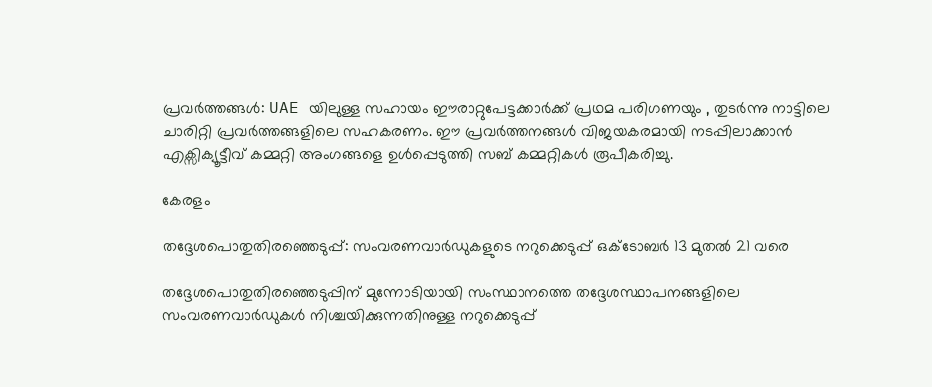പ്രവർത്തങ്ങൾ: UAE യിലുള്ള സഹായം ഈരാറ്റുപേട്ടക്കാർക്ക് പ്രഥമ പരിഗണയും , തുടർന്നു നാട്ടിലെ ചാരിറ്റി പ്രവർത്തങ്ങളിലെ സഹകരണം. ഈ പ്രവർത്തനങ്ങൾ വിജയകരമായി നടപ്പിലാക്കാൻ എക്സിക്യൂട്ടീവ് കമ്മറ്റി അംഗങ്ങളെ ഉൾപ്പെടുത്തി സബ് കമ്മറ്റികൾ രൂപീകരിച്ചു.

കേരളം

തദ്ദേശപൊതുതിരഞ്ഞെടുപ്പ്: സംവരണവാർഡുകളുടെ നറുക്കെടുപ്പ് ഒക്ടോബർ 13 മുതൽ 21 വരെ

തദ്ദേശപൊതുതിരഞ്ഞെടുപ്പിന് മുന്നോടിയായി സംസ്ഥാനത്തെ തദ്ദേശസ്ഥാപനങ്ങളിലെ സംവരണവാർഡുകൾ നിശ്ചയിക്കുന്നതിനുള്ള നറുക്കെടുപ്പ്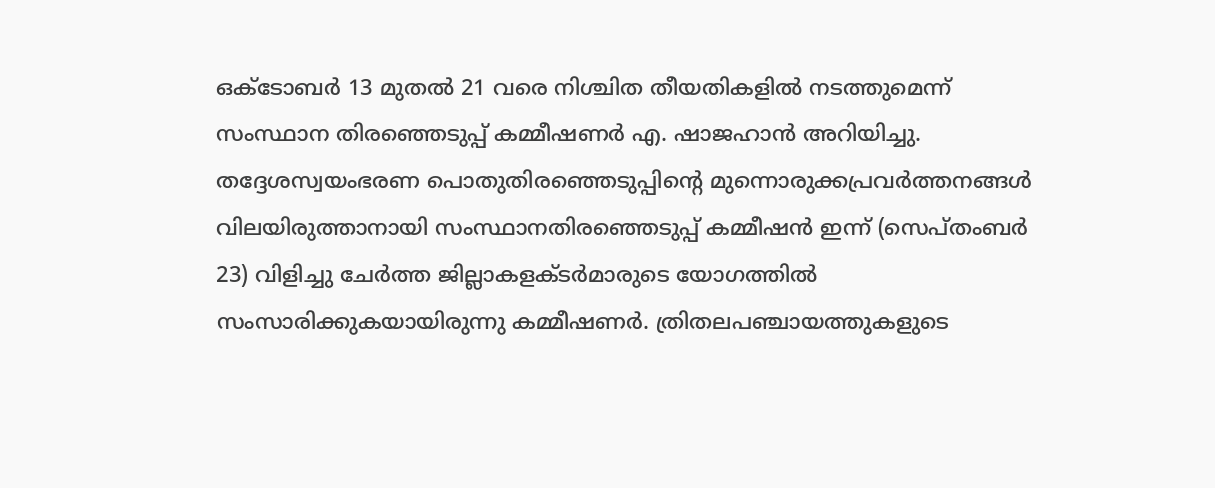ഒക്ടോബർ 13 മുതൽ 21 വരെ നിശ്ചിത തീയതികളിൽ നടത്തുമെന്ന് സംസ്ഥാന തിരഞ്ഞെടുപ്പ് കമ്മീഷണർ എ. ഷാജഹാൻ അറിയിച്ചു. തദ്ദേശസ്വയംഭരണ പൊതുതിരഞ്ഞെടുപ്പിന്റെ മുന്നൊരുക്കപ്രവർത്തനങ്ങൾ വിലയിരുത്താനായി സംസ്ഥാനതിരഞ്ഞെടുപ്പ് കമ്മീഷൻ ഇന്ന് (സെപ്തംബർ 23) വിളിച്ചു ചേർത്ത ജില്ലാകളക്ടർമാരുടെ യോഗത്തിൽ സംസാരിക്കുകയായിരുന്നു കമ്മീഷണർ. ത്രിതലപഞ്ചായത്തുകളുടെ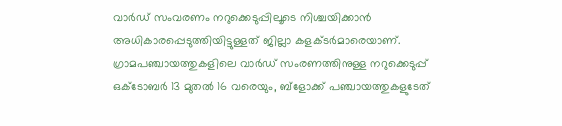വാർഡ് സംവരണം നറുക്കെടുപ്പിലൂടെ നിശ്ചയിക്കാൻ അധികാരപ്പെടുത്തിയിട്ടുള്ളത് ജില്ലാ കളക്ടർമാരെയാണ്. ഗ്രാമപഞ്ചായത്തുകളിലെ വാർഡ് സംരണത്തിനുള്ള നറുക്കെടുപ്പ് ഒക്ടോബർ 13 മുതൽ 16 വരെയും, ബ്‌ളോക്ക് പഞ്ചായത്തുകളുടേത്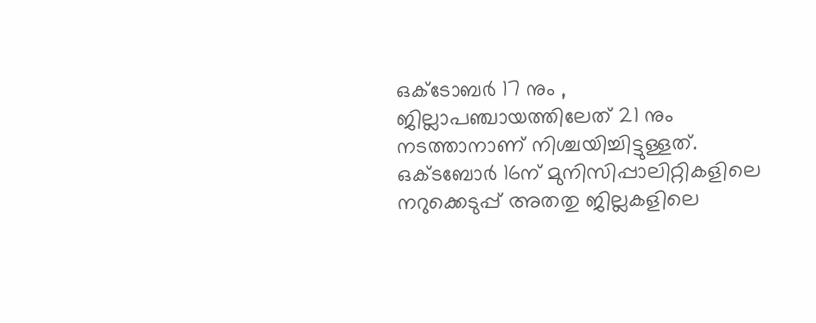ഒക്ടോബർ 17 നും , ജില്ലാപഞ്ചായത്തിലേത് 21 നും നടത്താനാണ് നിശ്ചയിച്ചിട്ടുള്ളത്. ഒക്ടബോർ 16ന് മുനിസിപ്പാലിറ്റികളിലെ നറുക്കെടുപ്പ് അതതു ജില്ലകളിലെ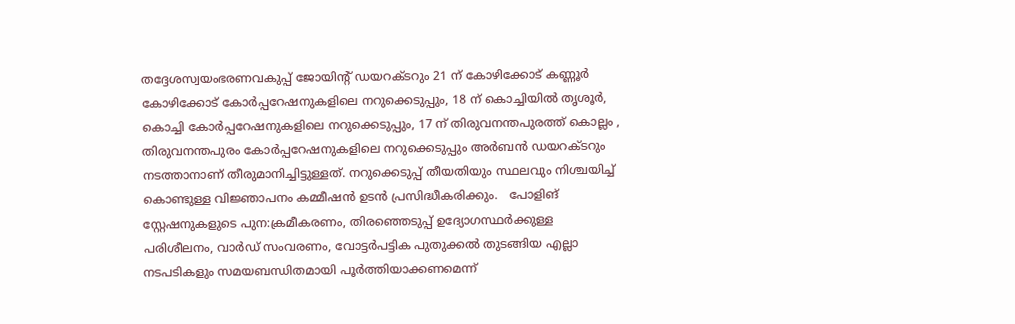തദ്ദേശസ്വയംഭരണവകുപ്പ് ജോയിന്റ് ഡയറക്ടറും 21 ന് കോഴിക്കോട് കണ്ണൂർ കോഴിക്കോട് കോർപ്പറേഷനുകളിലെ നറുക്കെടുപ്പും, 18 ന് കൊച്ചിയിൽ തൃശൂർ, കൊച്ചി കോർപ്പറേഷനുകളിലെ നറുക്കെടുപ്പും, 17 ന് തിരുവനന്തപുരത്ത് കൊല്ലം , തിരുവനന്തപുരം കോർപ്പറേഷനുകളിലെ നറുക്കെടുപ്പും അർബൻ ഡയറക്ടറും നടത്താനാണ് തീരുമാനിച്ചിട്ടുള്ളത്. നറുക്കെടുപ്പ് തീയതിയും സ്ഥലവും നിശ്ചയിച്ച് കൊണ്ടുള്ള വിജ്ഞാപനം കമ്മീഷൻ ഉടൻ പ്രസിദ്ധീകരിക്കും.   പോളിങ് സ്റ്റേഷനുകളുടെ പുന:ക്രമീകരണം, തിരഞ്ഞെടുപ്പ് ഉദ്യോഗസ്ഥർക്കുള്ള പരിശീലനം, വാർഡ് സംവരണം, വോട്ടർപട്ടിക പുതുക്കൽ തുടങ്ങിയ എല്ലാ നടപടികളും സമയബന്ധിതമായി പൂർത്തിയാക്കണമെന്ന്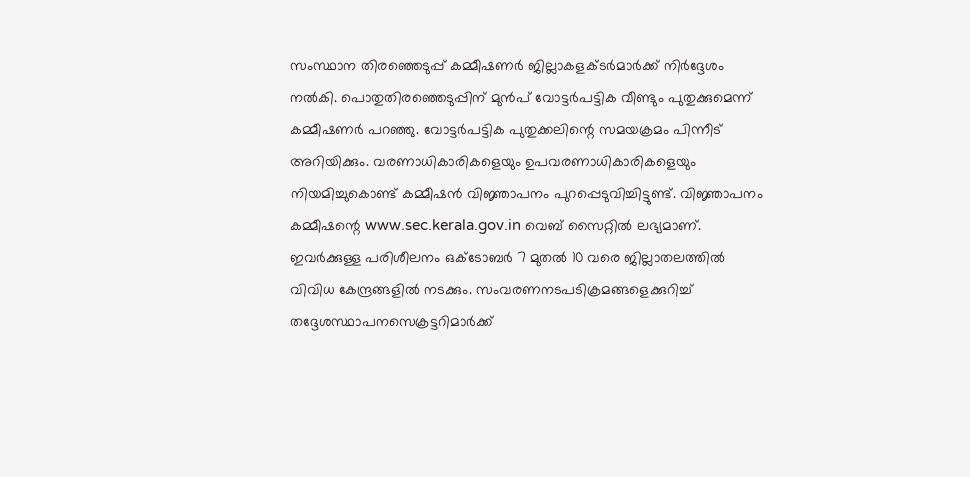സംസ്ഥാന തിരഞ്ഞെടുപ്പ് കമ്മീഷണർ ജില്ലാകളക്ടർമാർക്ക് നിർദ്ദേശം നൽകി. പൊതുതിരഞ്ഞെടുപ്പിന് മുൻപ് വോട്ടർപട്ടിക വീണ്ടും പുതുക്കുമെന്ന് കമ്മീഷണർ പറഞ്ഞു. വോട്ടർപട്ടിക പുതുക്കലിന്റെ സമയക്രമം പിന്നീട് അറിയിക്കും. വരണാധികാരികളെയും ഉപവരണാധികാരികളെയും നിയമിച്ചുകൊണ്ട് കമ്മീഷൻ വിജ്ഞാപനം പുറപ്പെടുവിച്ചിട്ടുണ്ട്. വിജ്ഞാപനം കമ്മീഷന്റെ www.sec.kerala.gov.in വെബ് സൈറ്റിൽ ലഭ്യമാണ്. ഇവർക്കുള്ള പരിശീലനം ഒക്ടോബർ 7 മുതൽ 10 വരെ ജില്ലാതലത്തിൽ വിവിധ കേന്ദ്രങ്ങളിൽ നടക്കും. സംവരണനടപടിക്രമങ്ങളെക്കുറിച്ച് തദ്ദേശസ്ഥാപനസെക്രട്ടറിമാർക്ക്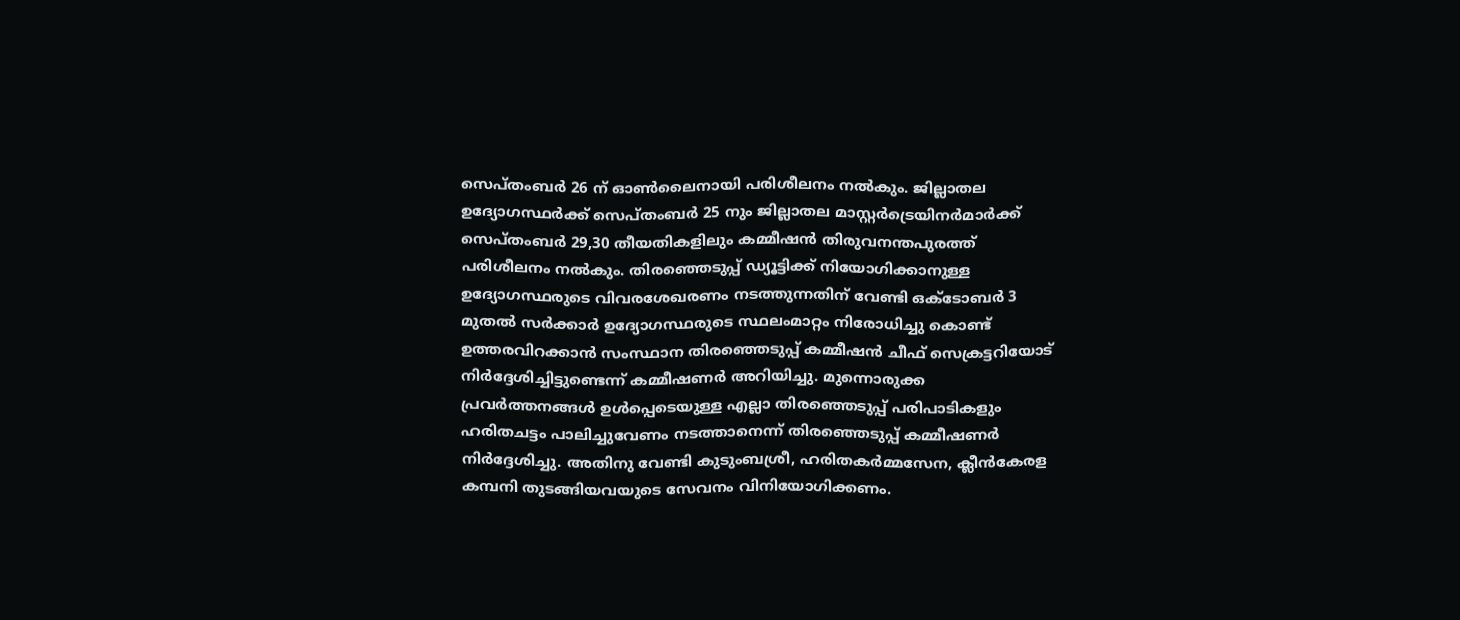സെപ്തംബർ 26 ന് ഓൺലൈനായി പരിശീലനം നൽകും. ജില്ലാതല ഉദ്യോഗസ്ഥർക്ക് സെപ്തംബർ 25 നും ജില്ലാതല മാസ്റ്റർട്രെയിനർമാർക്ക് സെപ്തംബർ 29,30 തീയതികളിലും കമ്മീഷൻ തിരുവനന്തപുരത്ത് പരിശീലനം നൽകും. തിരഞ്ഞെടുപ്പ് ഡ്യൂട്ടിക്ക് നിയോഗിക്കാനുള്ള ഉദ്യോഗസ്ഥരുടെ വിവരശേഖരണം നടത്തുന്നതിന് വേണ്ടി ഒക്ടോബർ 3 മുതൽ സർക്കാർ ഉദ്യോഗസ്ഥരുടെ സ്ഥലംമാറ്റം നിരോധിച്ചു കൊണ്ട് ഉത്തരവിറക്കാൻ സംസ്ഥാന തിരഞ്ഞെടുപ്പ് കമ്മീഷൻ ചീഫ് സെക്രട്ടറിയോട് നിർദ്ദേശിച്ചിട്ടുണ്ടെന്ന് കമ്മീഷണർ അറിയിച്ചു. മുന്നൊരുക്ക പ്രവർത്തനങ്ങൾ ഉൾപ്പെടെയുള്ള എല്ലാ തിരഞ്ഞെടുപ്പ് പരിപാടികളും ഹരിതചട്ടം പാലിച്ചുവേണം നടത്താനെന്ന് തിരഞ്ഞെടുപ്പ് കമ്മീഷണർ നിർദ്ദേശിച്ചു. അതിനു വേണ്ടി കുടുംബശ്രീ, ഹരിതകർമ്മസേന, ക്ലീൻകേരള കമ്പനി തുടങ്ങിയവയുടെ സേവനം വിനിയോഗിക്കണം.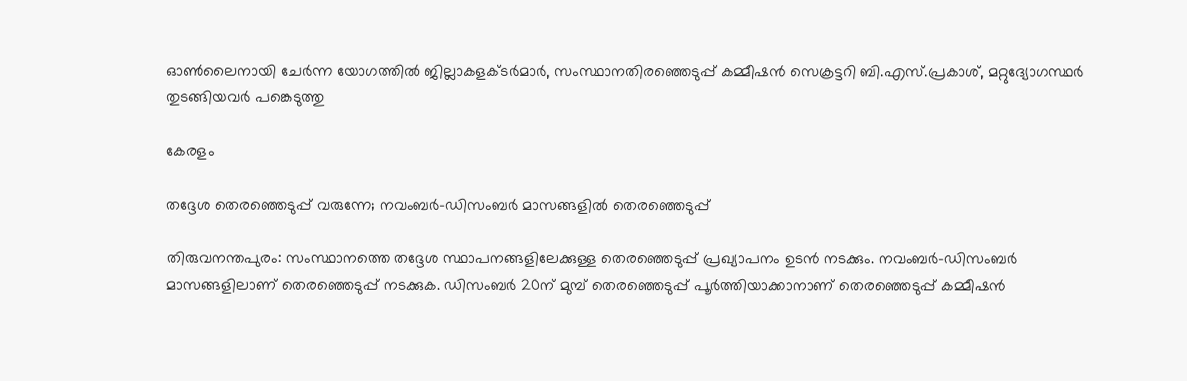ഓൺലൈനായി ചേർന്ന യോഗത്തിൽ ജില്ലാകളക്ടർമാർ, സംസ്ഥാനതിരഞ്ഞെടുപ്പ് കമ്മീഷൻ സെക്രട്ടറി ബി.എസ്.പ്രകാശ്, മറ്റുദ്യോഗസ്ഥർ തുടങ്ങിയവർ പങ്കെടുത്തു

കേരളം

തദ്ദേശ തെരഞ്ഞെടുപ്പ് വരുന്നേ; നവംബര്‍-ഡിസംബര്‍ മാസങ്ങളില്‍ തെരഞ്ഞെടുപ്പ്

തിരുവനന്തപുരം: സംസ്ഥാനത്തെ തദ്ദേശ സ്ഥാപനങ്ങളിലേക്കുള്ള തെരഞ്ഞെടുപ്പ് പ്രഖ്യാപനം ഉടന്‍ നടക്കും. നവംബര്‍-ഡിസംബര്‍ മാസങ്ങളിലാണ് തെരഞ്ഞെടുപ്പ് നടക്കുക. ഡിസംബര്‍ 20ന് മുമ്പ് തെരഞ്ഞെടുപ്പ് പൂര്‍ത്തിയാക്കാനാണ് തെരഞ്ഞെടുപ്പ് കമ്മീഷന്‍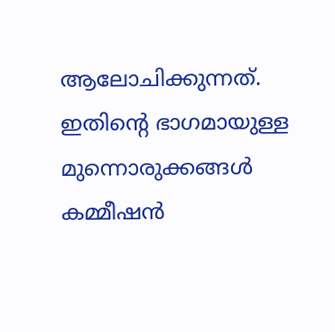ആലോചിക്കുന്നത്. ഇതിന്റെ ഭാഗമായുള്ള മുന്നൊരുക്കങ്ങള്‍ കമ്മീഷന്‍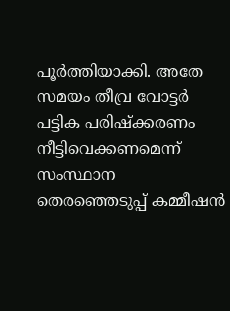പൂര്‍ത്തിയാക്കി. അതേ സമയം തീവ്ര വോട്ടര്‍ പട്ടിക പരിഷ്‌ക്കരണം നീട്ടിവെക്കണമെന്ന് സംസ്ഥാന തെരഞ്ഞെടുപ്പ് കമ്മീഷന്‍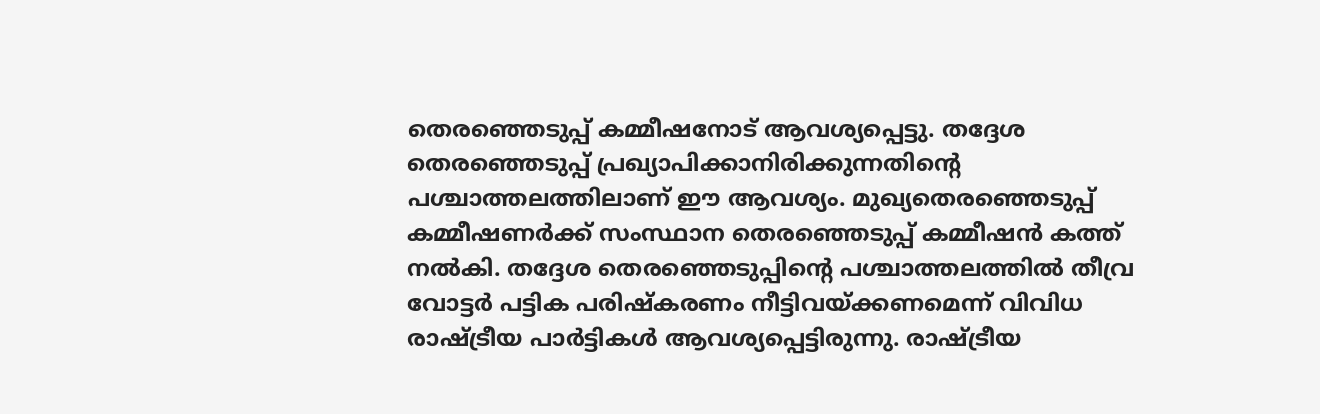തെരഞ്ഞെടുപ്പ് കമ്മീഷനോട് ആവശ്യപ്പെട്ടു. തദ്ദേശ തെരഞ്ഞെടുപ്പ് പ്രഖ്യാപിക്കാനിരിക്കുന്നതിന്റെ പശ്ചാത്തലത്തിലാണ് ഈ ആവശ്യം. മുഖ്യതെരഞ്ഞെടുപ്പ് കമ്മീഷണര്‍ക്ക് സംസ്ഥാന തെരഞ്ഞെടുപ്പ് കമ്മീഷന്‍ കത്ത് നല്‍കി. തദ്ദേശ തെരഞ്ഞെടുപ്പിന്‍റെ പശ്ചാത്തലത്തില്‍ തീവ്ര വോട്ടര്‍ പട്ടിക പരിഷ്‌കരണം നീട്ടിവയ്ക്കണമെന്ന് വിവിധ രാഷ്ട്രീയ പാര്‍ട്ടികള്‍ ആവശ്യപ്പെട്ടിരുന്നു. രാഷ്ട്രീയ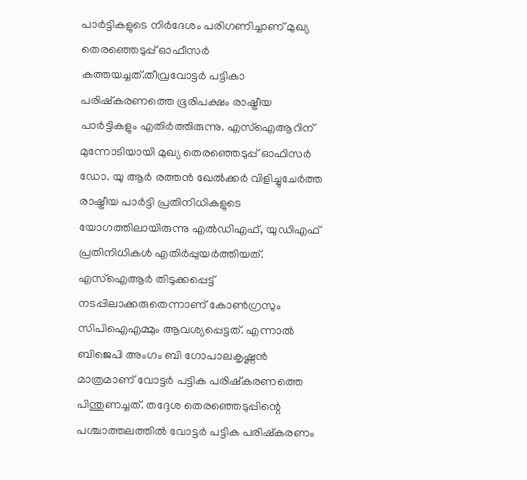പാര്‍ട്ടികളുടെ നിര്‍ദേശം പരിഗണിച്ചാണ് മുഖ്യ തെരഞ്ഞെടുപ്പ് ഓഫീസര്‍ കത്തയച്ചത്.തീവ്രവോട്ടര്‍ പട്ടികാ പരിഷ്‌കരണത്തെ ഭൂരിപക്ഷം രാഷ്ട്രീയ പാര്‍ട്ടികളും എതിര്‍ത്തിരുന്നു. എസ്ഐആറിന് മുന്നോടിയായി മുഖ്യ തെരഞ്ഞെടുപ്പ് ഓഫിസര്‍ ഡോ. യു ആര്‍ രത്തന്‍ ഖേല്‍ക്കര്‍ വിളിച്ചുചേര്‍ത്ത രാഷ്ട്രീയ പാര്‍ട്ടി പ്രതിനിധികളുടെ യോഗത്തിലായിരുന്നു എല്‍ഡിഎഫ്, യുഡിഎഫ് പ്രതിനിധികള്‍ എതിര്‍പ്പുയര്‍ത്തിയത്. എസ്‌ഐആര്‍ തിടുക്കപ്പെട്ട് നടപ്പിലാക്കരുതെന്നാണ് കോണ്‍ഗ്രസും സിപിഐഎമ്മും ആവശ്യപ്പെട്ടത്. എന്നാല്‍ ബിജെപി അംഗം ബി ഗോപാലകൃഷ്ണന്‍ മാത്രമാണ് വോട്ടര്‍ പട്ടിക പരിഷ്‌കരണത്തെ പിന്തുണച്ചത്. തദ്ദേശ തെരഞ്ഞെടുപ്പിന്റെ പശ്ചാത്തലത്തിൽ വോട്ടർ പട്ടിക പരിഷ്കരണം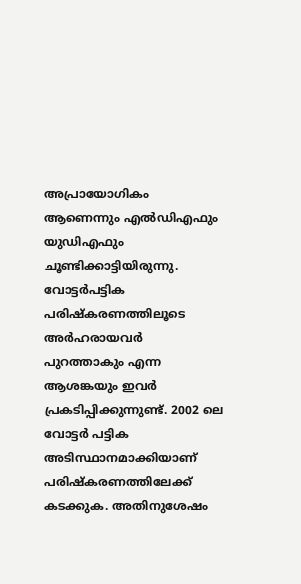അപ്രായോഗികം ആണെന്നും എൽഡിഎഫും യുഡിഎഫും ചൂണ്ടിക്കാട്ടിയിരുന്നു. വോട്ടർപട്ടിക പരിഷ്കരണത്തിലൂടെ അർഹരായവർ പുറത്താകും എന്ന ആശങ്കയും ഇവർ പ്രകടിപ്പിക്കുന്നുണ്ട്. 2002 ലെ വോട്ടർ പട്ടിക അടിസ്ഥാനമാക്കിയാണ് പരിഷ്കരണത്തിലേക്ക് കടക്കുക. അതിനുശേഷം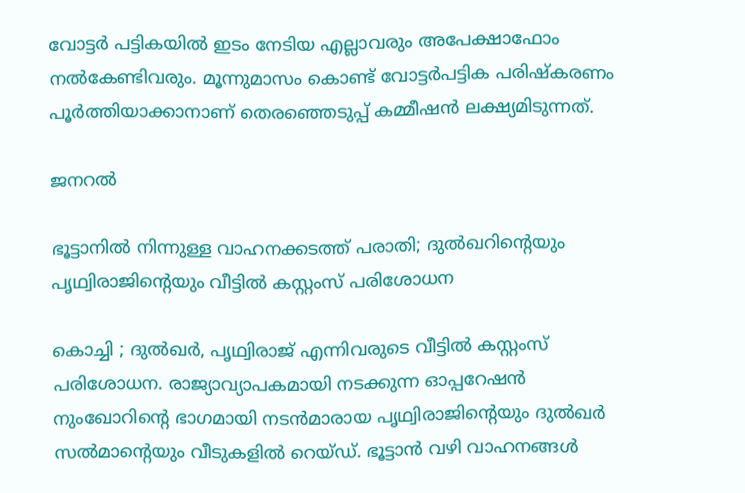വോട്ടർ പട്ടികയിൽ ഇടം നേടിയ എല്ലാവരും അപേക്ഷാഫോം നൽകേണ്ടിവരും. മൂന്നുമാസം കൊണ്ട് വോട്ടർപട്ടിക പരിഷ്കരണം പൂർത്തിയാക്കാനാണ് തെരഞ്ഞെടുപ്പ് കമ്മീഷൻ ലക്ഷ്യമിടുന്നത്.

ജനറൽ

ഭൂട്ടാനിൽ നിന്നുള്ള വാഹനക്കടത്ത് പരാതി; ദുൽഖറിന്റെയും പൃഥ്വിരാജിന്റെയും വീട്ടിൽ കസ്റ്റംസ് പരിശോധന

കൊച്ചി ; ദുല്‍ഖര്‍, പൃഥ്വിരാജ് എന്നിവരുടെ വീട്ടിൽ കസ്റ്റംസ് പരിശോധന. രാജ്യാവ്യാപകമായി നടക്കുന്ന ഓപ്പറേഷൻ നുംഖോറിന്റെ ഭാഗമായി നടൻമാരായ പൃഥ്വിരാജിന്റെയും ദുൽഖർ സൽമാന്റെയും വീടുകളിൽ റെയ്ഡ്. ഭൂട്ടാൻ വഴി വാഹനങ്ങൾ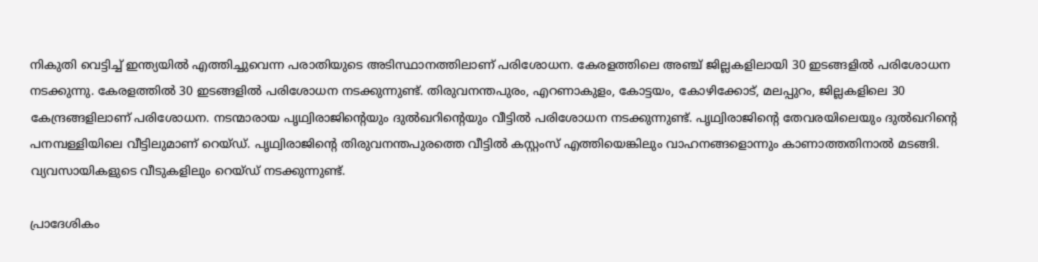നികുതി വെട്ടിച്ച് ഇന്ത്യയിൽ എത്തിച്ചുവെന്ന പരാതിയുടെ അടിസ്ഥാനത്തിലാണ് പരിശോധന. കേരളത്തിലെ അഞ്ച് ജില്ലകളിലായി 30 ഇടങ്ങളിൽ പരിശോധന നടക്കുന്നു. കേരളത്തിൽ 30 ഇടങ്ങളിൽ പരിശോധന നടക്കുന്നുണ്ട്. തിരുവനന്തപുരം, എറണാകുളം, കോട്ടയം, കോഴിക്കോട്, മലപ്പുറം, ജില്ലകളിലെ 30 കേന്ദ്രങ്ങളിലാണ് പരിശോധന. നടന്മാരായ പൃഥ്വിരാജിന്‍റെയും ദുല്‍ഖറിന്‍റെയും വീട്ടില്‍ പരിശോധന നടക്കുന്നുണ്ട്. പൃഥ്വിരാജിന്റെ തേവരയിലെയും ദുൽഖറിന്റെ പനമ്പള്ളിയിലെ വീട്ടിലുമാണ് റെയ്ഡ്. പൃഥ്വിരാജിന്റെ തിരുവനന്തപുരത്തെ വീട്ടിൽ കസ്റ്റംസ് എത്തിയെങ്കിലും വാഹനങ്ങളൊന്നും കാണാത്തതിനാൽ മടങ്ങി. വ്യവസായികളുടെ വീടുകളിലും റെയ്ഡ് നടക്കുന്നുണ്ട്.

പ്രാദേശികം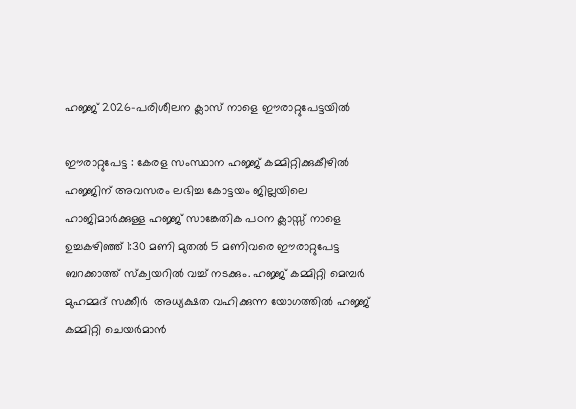ഹജ്ജ് 2026-പരിശീലന ക്ലാസ് നാളെ ഈരാറ്റുപേട്ടയിൽ

ഈരാറ്റുപേട്ട : കേരള സംസ്ഥാന ഹജ്ജ് കമ്മിറ്റിക്കുകീഴിൽ ഹജ്ജിന് അവസരം ലഭിച്ച കോട്ടയം ജില്ലയിലെ ഹാജിമാർക്കുള്ള ഹജ്ജ് സാങ്കേതിക പഠന ക്ലാസ്സ് നാളെ ഉച്ചകഴിഞ്ഞ് 1:30 മണി മുതൽ 5 മണിവരെ ഈരാറ്റുപേട്ട ബറക്കാത്ത് സ്ക്വയറിൽ വച്ച് നടക്കും. ഹജ്ജ് കമ്മിറ്റി മെമ്പർ  മുഹമ്മദ് സക്കീർ  അധ്യക്ഷത വഹിക്കുന്ന യോഗത്തിൽ ഹജ്ജ് കമ്മിറ്റി ചെയർമാൻ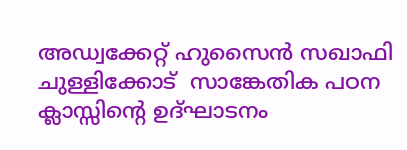അഡ്വക്കേറ്റ് ഹുസൈൻ സഖാഫി ചുള്ളിക്കോട്  സാങ്കേതിക പഠന ക്ലാസ്സിന്റെ ഉദ്ഘാടനം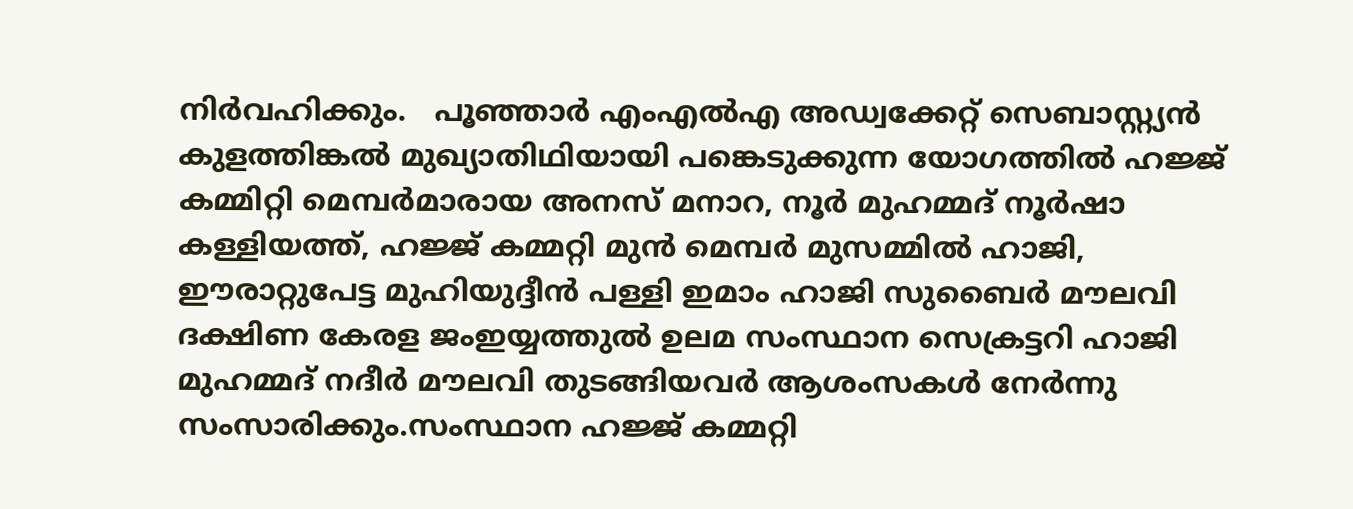നിർവഹിക്കും.   പൂഞ്ഞാർ എംഎൽഎ അഡ്വക്കേറ്റ് സെബാസ്റ്റ്യൻ കുളത്തിങ്കൽ മുഖ്യാതിഥിയായി പങ്കെടുക്കുന്ന യോഗത്തിൽ ഹജ്ജ് കമ്മിറ്റി മെമ്പർമാരായ അനസ് മനാറ, നൂർ മുഹമ്മദ് നൂർഷാ കള്ളിയത്ത്, ഹജ്ജ് കമ്മറ്റി മുൻ മെമ്പർ മുസമ്മിൽ ഹാജി, ഈരാറ്റുപേട്ട മുഹിയുദ്ദീൻ പള്ളി ഇമാം ഹാജി സുബൈർ മൗലവി ദക്ഷിണ കേരള ജംഇയ്യത്തുൽ ഉലമ സംസ്ഥാന സെക്രട്ടറി ഹാജി മുഹമ്മദ് നദീർ മൗലവി തുടങ്ങിയവർ ആശംസകള്‍ നേർന്നു സംസാരിക്കും.സംസ്ഥാന ഹജ്ജ് കമ്മറ്റി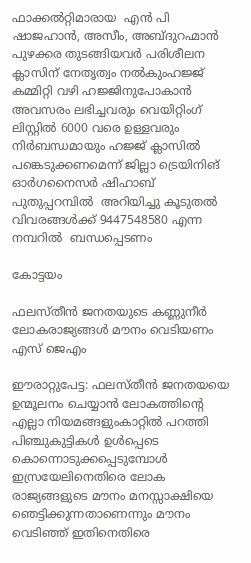ഫാക്കൽറ്റിമാരായ  എൻ പി ഷാജഹാൻ, അസീം, അബ്ദുറഹ്മാൻ പുഴക്കര തുടങ്ങിയവർ പരിശീലന ക്ലാസിന് നേതൃത്വം നൽകുംഹജ്ജ് കമ്മിറ്റി വഴി ഹജ്ജിനുപോകാൻ അവസരം ലഭിച്ചവരും വെയിറ്റിംഗ് ലിസ്റ്റിൽ 6000 വരെ ഉള്ളവരും നിർബന്ധമായും ഹജ്ജ് ക്ലാസിൽ പങ്കെടുക്കണമെന്ന് ജില്ലാ ട്രെയിനിങ് ഓർഗനൈസർ ഷിഹാബ് പുതുപ്പറമ്പിൽ  അറിയിച്ചു കൂടുതൽ വിവരങ്ങൾക്ക് 9447548580 എന്ന നമ്പറിൽ  ബന്ധപ്പെടണം

കോട്ടയം

ഫലസ്തീൻ ജനതയുടെ കണ്ണുനീർ ലോകരാജ്യങ്ങൾ മൗനം വെടിയണം എസ് ജെഎം

ഈരാറ്റുപേട്ട: ഫലസ്തീൻ ജനതയയെ ഉന്മൂലനം ചെയ്യാൻ ലോകത്തിന്റെ എല്ലാ നിയമങ്ങളുംകാറ്റിൽ പറത്തി പിഞ്ചുകുട്ടികൾ ഉൾപ്പെടെ കൊന്നൊടുക്കപ്പെടുമ്പോൾ ഇസ്രയേലിനെതിരെ ലോക രാജ്യങ്ങളുടെ മൗനം മനസ്സാക്ഷിയെ ഞെട്ടിക്കുന്നതാണെന്നും മൗനം വെടിഞ്ഞ് ഇതിനെതിരെ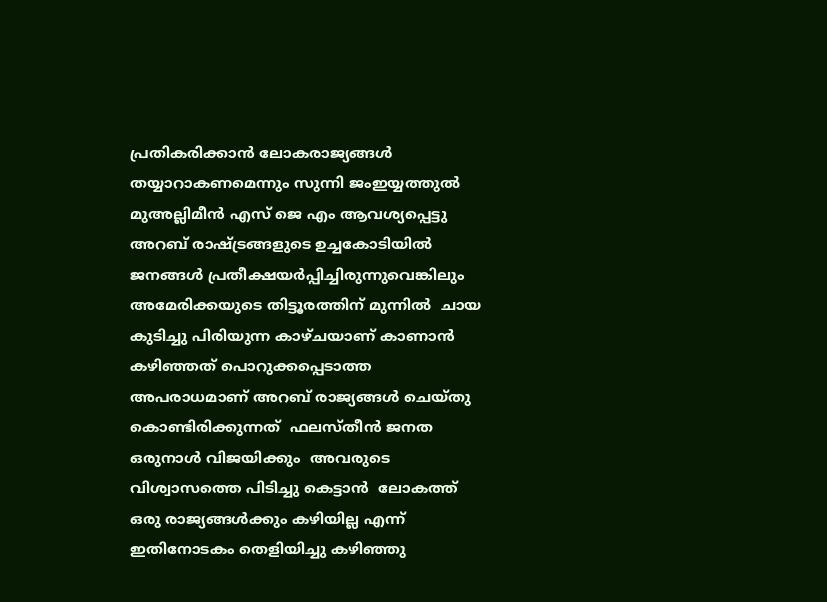പ്രതികരിക്കാൻ ലോകരാജ്യങ്ങൾ തയ്യാറാകണമെന്നും സുന്നി ജംഇയ്യത്തുൽ മുഅല്ലിമീൻ എസ് ജെ എം ആവശ്യപ്പെട്ടു അറബ് രാഷ്ട്രങ്ങളുടെ ഉച്ചകോടിയിൽ ജനങ്ങൾ പ്രതീക്ഷയർപ്പിച്ചിരുന്നുവെങ്കിലും അമേരിക്കയുടെ തിട്ടൂരത്തിന് മുന്നിൽ  ചായ കുടിച്ചു പിരിയുന്ന കാഴ്ചയാണ് കാണാൻ കഴിഞ്ഞത് പൊറുക്കപ്പെടാത്ത അപരാധമാണ് അറബ് രാജ്യങ്ങൾ ചെയ്തു കൊണ്ടിരിക്കുന്നത്  ഫലസ്തീൻ ജനത ഒരുനാൾ വിജയിക്കും  അവരുടെ വിശ്വാസത്തെ പിടിച്ചു കെട്ടാൻ  ലോകത്ത് ഒരു രാജ്യങ്ങൾക്കും കഴിയില്ല എന്ന്  ഇതിനോടകം തെളിയിച്ചു കഴിഞ്ഞു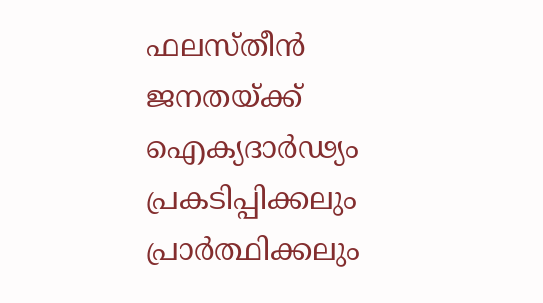ഫലസ്തീൻ ജനതയ്ക്ക് ഐക്യദാർഢ്യം പ്രകടിപ്പിക്കലും പ്രാർത്ഥിക്കലും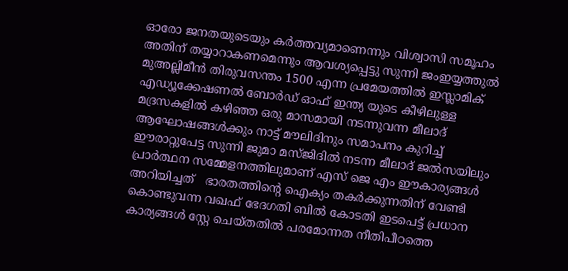ഓരോ ജനതയുടെയും കർത്തവ്യമാണെന്നും വിശ്വാസി സമൂഹം അതിന് തയ്യാറാകണമെന്നും ആവശ്യപ്പെട്ടു സുന്നി ജംഇയ്യത്തുൽ മുഅല്ലിമീൻ തിരുവസന്തം 1500 എന്ന പ്രമേയത്തിൽ ഇസ്ലാമിക് എഡ്യൂക്കേഷണൽ ബോർഡ് ഓഫ് ഇന്ത്യ യുടെ കീഴിലുള്ള  മദ്രസകളിൽ കഴിഞ്ഞ ഒരു മാസമായി നടന്നുവന്ന മീലാദ് ആഘോഷങ്ങൾക്കും നാട്ട് മൗലിദിനും സമാപനം കുറിച്ച്  ഈരാറ്റുപേട്ട സുന്നി ജുമാ മസ്ജിദിൽ നടന്ന മീലാദ് ജൽസയിലും പ്രാർത്ഥന സമ്മേളനത്തിലുമാണ് എസ് ജെ എം ഈകാര്യങ്ങൾ അറിയിച്ചത്   ഭാരതത്തിന്റെ ഐക്യം തകർക്കുന്നതിന് വേണ്ടി കൊണ്ടുവന്ന വഖഫ് ഭേദഗതി ബിൽ കോടതി ഇടപെട്ട് പ്രധാന കാര്യങ്ങൾ സ്റ്റേ ചെയ്തതിൽ പരമോന്നത നീതിപീഠത്തെ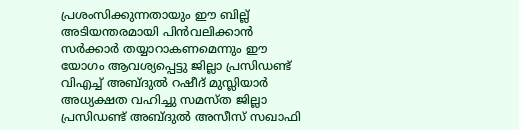പ്രശംസിക്കുന്നതായും ഈ ബില്ല് അടിയന്തരമായി പിൻവലിക്കാൻ സർക്കാർ തയ്യാറാകണമെന്നും ഈ യോഗം ആവശ്യപ്പെട്ടു ജില്ലാ പ്രസിഡണ്ട് വിഎച്ച് അബ്ദുൽ റഷീദ് മുസ്ലിയാർ അധ്യക്ഷത വഹിച്ചു സമസ്ത ജില്ലാ പ്രസിഡണ്ട് അബ്ദുൽ അസീസ് സഖാഫി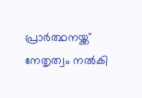പ്രാർത്ഥനയ്ക്ക് നേതൃത്വം നൽകി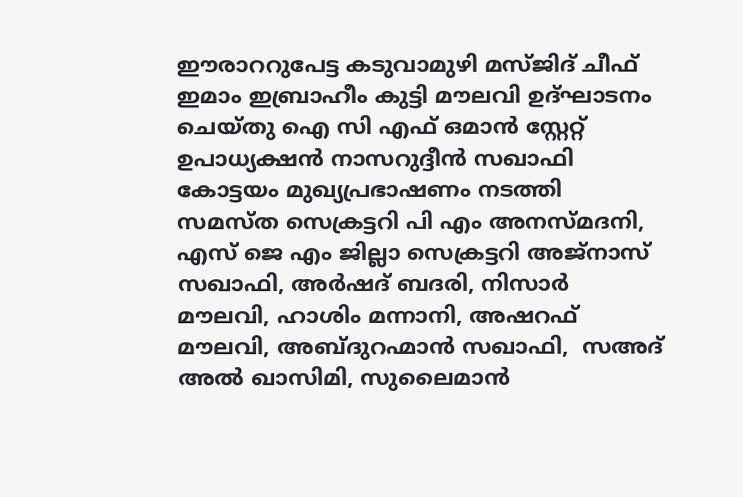ഈരാററുപേട്ട കടുവാമുഴി മസ്ജിദ് ചീഫ് ഇമാം ഇബ്രാഹീം കുട്ടി മൗലവി ഉദ്ഘാടനം ചെയ്തു ഐ സി എഫ് ഒമാൻ സ്റ്റേറ്റ് ഉപാധ്യക്ഷൻ നാസറുദ്ദീൻ സഖാഫി കോട്ടയം മുഖ്യപ്രഭാഷണം നടത്തി സമസ്ത സെക്രട്ടറി പി എം അനസ്മദനി, എസ് ജെ എം ജില്ലാ സെക്രട്ടറി അജ്നാസ് സഖാഫി, അർഷദ് ബദരി, നിസാർ മൗലവി, ഹാശിം മന്നാനി, അഷറഫ് മൗലവി, അബ്ദുറഹ്മാൻ സഖാഫി,  സഅദ് അൽ ഖാസിമി, സുലൈമാൻ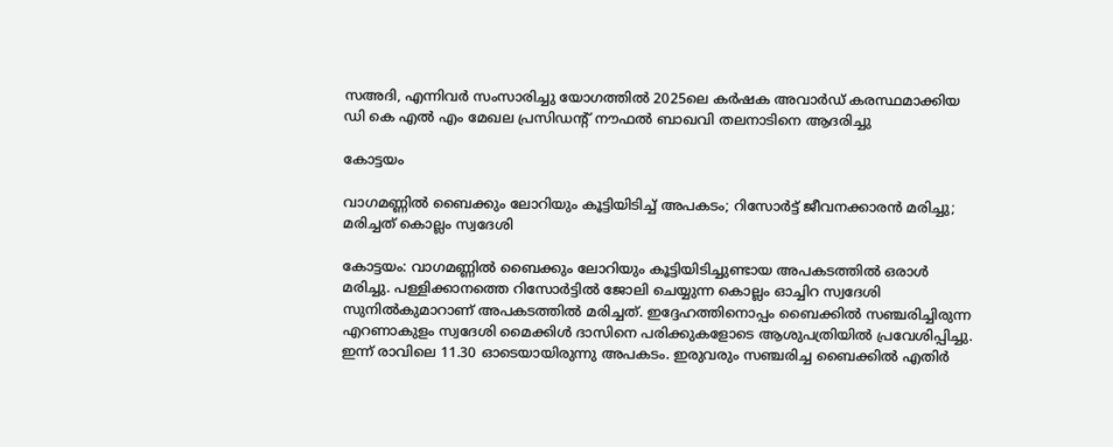സഅദി, എന്നിവർ സംസാരിച്ചു യോഗത്തിൽ 2025ലെ കർഷക അവാർഡ് കരസ്ഥമാക്കിയ ഡി കെ എൽ എം മേഖല പ്രസിഡൻ്റ് നൗഫൽ ബാഖവി തലനാടിനെ ആദരിച്ചു

കോട്ടയം

വാഗമണ്ണിൽ ബൈക്കും ലോറിയും കൂട്ടിയിടിച്ച് അപകടം; റിസോർട്ട് ജീവനക്കാരൻ മരിച്ചു; മരിച്ചത് കൊല്ലം സ്വദേശി

കോട്ടയം: വാഗമണ്ണിൽ ബൈക്കും ലോറിയും കൂട്ടിയിടിച്ചുണ്ടായ അപകടത്തിൽ ഒരാൾ മരിച്ചു. പള്ളിക്കാനത്തെ റിസോർട്ടിൽ ജോലി ചെയ്യുന്ന കൊല്ലം ഓച്ചിറ സ്വദേശി സുനിൽകുമാറാണ് അപകടത്തിൽ മരിച്ചത്. ഇദ്ദേഹത്തിനൊപ്പം ബൈക്കിൽ സഞ്ചരിച്ചിരുന്ന എറണാകുളം സ്വദേശി മൈക്കിൾ ദാസിനെ പരിക്കുകളോടെ ആശുപത്രിയിൽ പ്രവേശിപ്പിച്ചു. ഇന്ന് രാവിലെ 11.30 ഓടെയായിരുന്നു അപകടം. ഇരുവരും സഞ്ചരിച്ച ബൈക്കിൽ എതിർ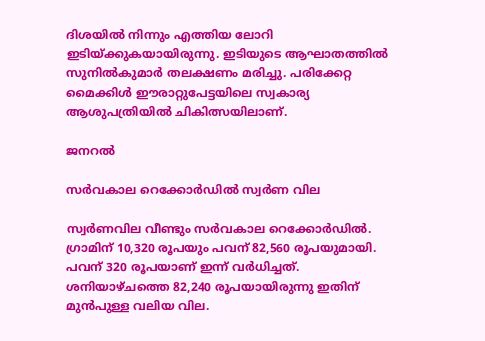ദിശയിൽ നിന്നും എത്തിയ ലോറി ഇടിയ്ക്കുകയായിരുന്നു. ഇടിയുടെ ആഘാതത്തിൽ സുനിൽകുമാർ തലക്ഷണം മരിച്ചു. പരിക്കേറ്റ മൈക്കിൾ ഈരാറ്റുപേട്ടയിലെ സ്വകാര്യ ആശുപത്രിയിൽ ചികിത്സയിലാണ്.

ജനറൽ

സര്‍വകാല റെക്കോര്‍ഡില്‍ സ്വര്‍ണ വില

സ്വര്‍ണവില വീണ്ടും സര്‍വകാല റെക്കോര്‍ഡിൽ. ഗ്രാമിന് 10,320 രൂപയും പവന് 82,560 രൂപയുമായി. പവന് 320 രൂപയാണ് ഇന്ന് വർധിച്ചത്. ശനിയാഴ്ചത്തെ 82,240 രൂപയായിരുന്നു ഇതിന് മുന്‍പുള്ള വലിയ വില.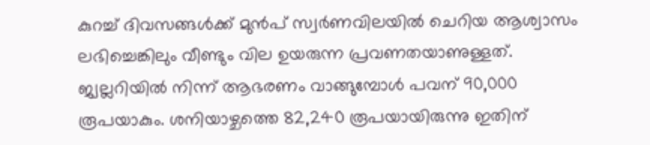കുറച്ച് ദിവസങ്ങള്‍ക്ക് മുന്‍പ് സ്വര്‍ണവിലയില്‍ ചെറിയ ആശ്വാസം ലഭിച്ചെങ്കിലും വീണ്ടും വില ഉയരുന്ന പ്രവണതയാണുള്ളത്. ജ്വല്ലറിയിൽ നിന്ന് ആഭരണം വാങ്ങുമ്പോൾ പവന് 90,000 രൂപയാകും. ശനിയാഴ്ചത്തെ 82,240 രൂപയായിരുന്നു ഇതിന്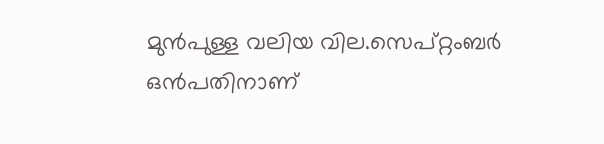മുന്‍പുള്ള വലിയ വില.സെപ്റ്റംബര്‍ ഒന്‍പതിനാണ്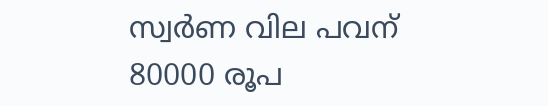സ്വര്‍ണ വില പവന് 80000 രൂപ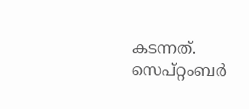കടന്നത്. സെപ്റ്റംബര്‍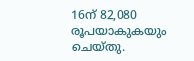16ന് 82,080 രൂപയാകുകയും ചെയ്തു.